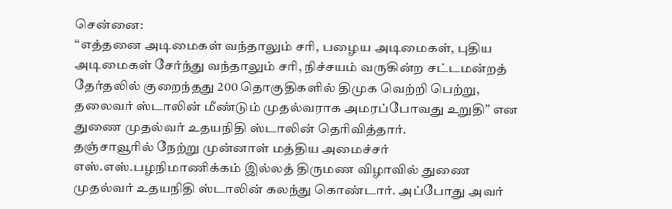சென்னை:
“எத்தனை அடிமைகள் வந்தாலும் சரி, பழைய அடிமைகள், புதிய அடிமைகள் சேர்ந்து வந்தாலும் சரி, நிச்சயம் வருகின்ற சட்டமன்றத் தேர்தலில் குறைந்தது 200 தொகுதிகளில் திமுக வெற்றி பெற்று, தலைவர் ஸ்டாலின் மீண்டும் முதல்வராக அமரப்போவது உறுதி” என துணை முதல்வர் உதயநிதி ஸ்டாலின் தெரிவித்தார்.
தஞ்சாவூரில் நேற்று முன்னாள் மத்திய அமைச்சர் எஸ்.எஸ்.பழநிமாணிக்கம் இல்லத் திருமண விழாவில் துணை முதல்வர் உதயநிதி ஸ்டாலின் கலந்து கொண்டார். அப்போது அவர்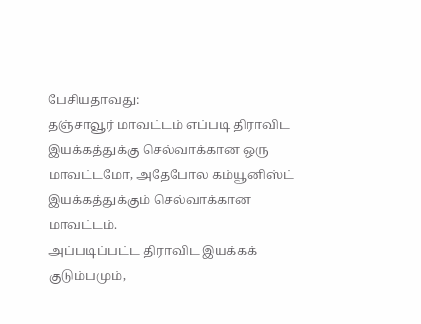பேசியதாவது:
தஞ்சாவூர் மாவட்டம் எப்படி திராவிட இயக்கத்துக்கு செல்வாக்கான ஒரு மாவட்டமோ, அதேபோல கம்யூனிஸ்ட் இயக்கத்துக்கும் செல்வாக்கான மாவட்டம்.
அப்படிப்பட்ட திராவிட இயக்கக் குடும்பமும்,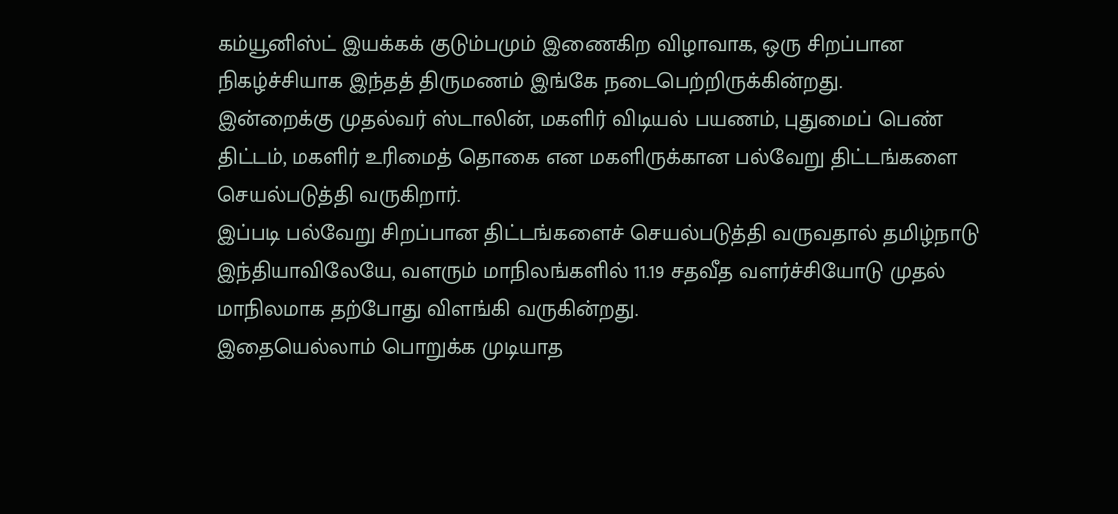கம்யூனிஸ்ட் இயக்கக் குடும்பமும் இணைகிற விழாவாக, ஒரு சிறப்பான நிகழ்ச்சியாக இந்தத் திருமணம் இங்கே நடைபெற்றிருக்கின்றது.
இன்றைக்கு முதல்வர் ஸ்டாலின், மகளிர் விடியல் பயணம், புதுமைப் பெண் திட்டம், மகளிர் உரிமைத் தொகை என மகளிருக்கான பல்வேறு திட்டங்களை செயல்படுத்தி வருகிறார்.
இப்படி பல்வேறு சிறப்பான திட்டங்களைச் செயல்படுத்தி வருவதால் தமிழ்நாடு இந்தியாவிலேயே, வளரும் மாநிலங்களில் 11.19 சதவீத வளர்ச்சியோடு முதல் மாநிலமாக தற்போது விளங்கி வருகின்றது.
இதையெல்லாம் பொறுக்க முடியாத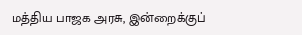மத்திய பாஜக அரசு, இன்றைக்குப்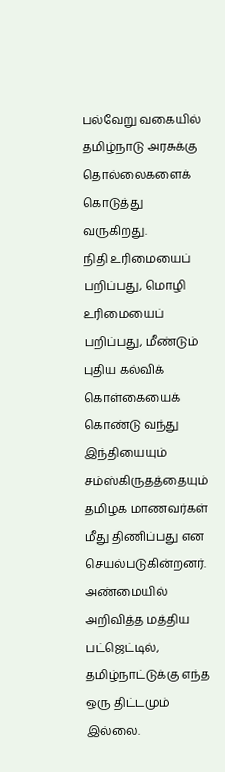பல்வேறு வகையில் தமிழ்நாடு அரசுக்கு தொல்லைகளைக் கொடுத்து வருகிறது.
நிதி உரிமையைப் பறிப்பது, மொழி உரிமையைப் பறிப்பது, மீண்டும் புதிய கல்விக் கொள்கையைக் கொண்டு வந்து இந்தியையும் சம்ஸ்கிருதத்தையும் தமிழக மாணவர்கள் மீது திணிப்பது என செயல்படுகின்றனர்.
அண்மையில் அறிவித்த மத்திய பட்ஜெட்டில், தமிழ்நாட்டுக்கு எந்த ஒரு திட்டமும் இல்லை.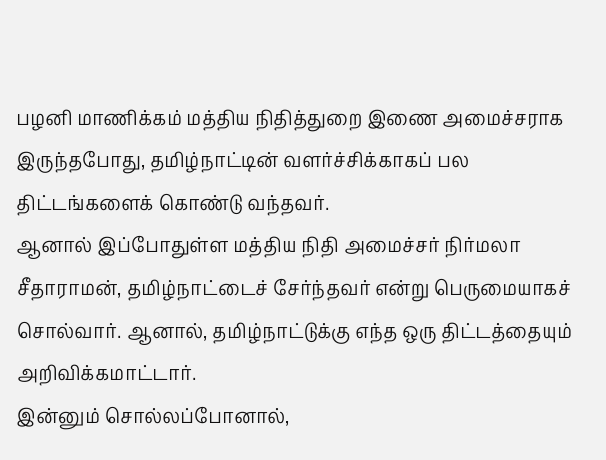பழனி மாணிக்கம் மத்திய நிதித்துறை இணை அமைச்சராக இருந்தபோது, தமிழ்நாட்டின் வளர்ச்சிக்காகப் பல திட்டங்களைக் கொண்டு வந்தவர்.
ஆனால் இப்போதுள்ள மத்திய நிதி அமைச்சர் நிர்மலா சீதாராமன், தமிழ்நாட்டைச் சேர்ந்தவர் என்று பெருமையாகச் சொல்வார். ஆனால், தமிழ்நாட்டுக்கு எந்த ஒரு திட்டத்தையும் அறிவிக்கமாட்டார்.
இன்னும் சொல்லப்போனால்,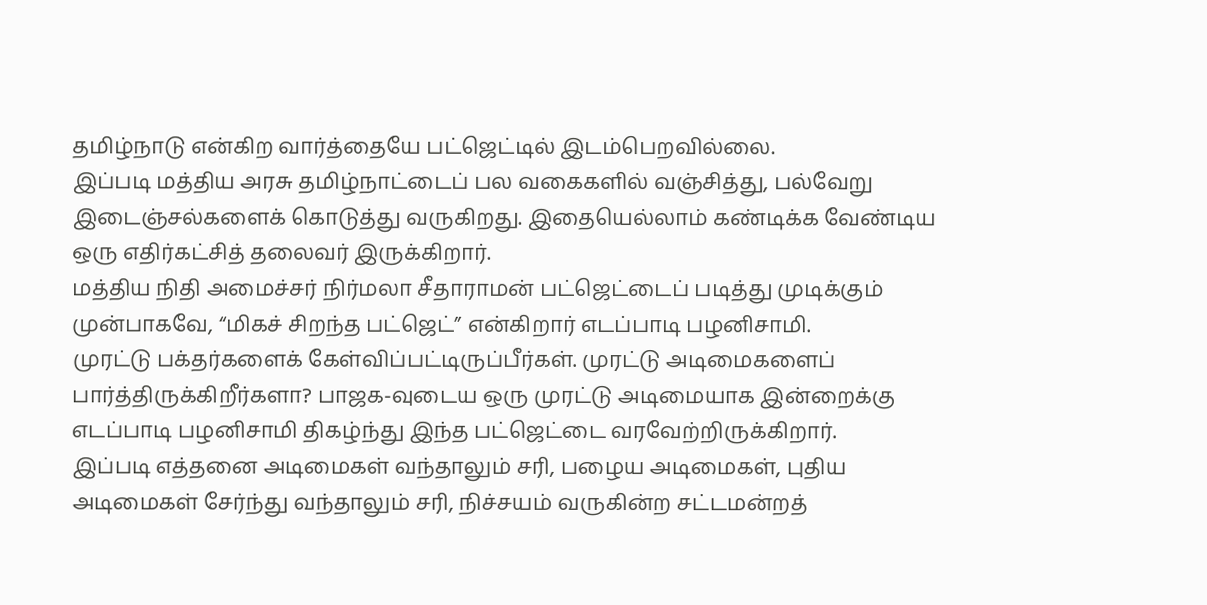தமிழ்நாடு என்கிற வார்த்தையே பட்ஜெட்டில் இடம்பெறவில்லை.
இப்படி மத்திய அரசு தமிழ்நாட்டைப் பல வகைகளில் வஞ்சித்து, பல்வேறு இடைஞ்சல்களைக் கொடுத்து வருகிறது. இதையெல்லாம் கண்டிக்க வேண்டிய ஒரு எதிர்கட்சித் தலைவர் இருக்கிறார்.
மத்திய நிதி அமைச்சர் நிர்மலா சீதாராமன் பட்ஜெட்டைப் படித்து முடிக்கும் முன்பாகவே, “மிகச் சிறந்த பட்ஜெட்” என்கிறார் எடப்பாடி பழனிசாமி.
முரட்டு பக்தர்களைக் கேள்விப்பட்டிருப்பீர்கள். முரட்டு அடிமைகளைப் பார்த்திருக்கிறீர்களா? பாஜக-வுடைய ஒரு முரட்டு அடிமையாக இன்றைக்கு எடப்பாடி பழனிசாமி திகழ்ந்து இந்த பட்ஜெட்டை வரவேற்றிருக்கிறார்.
இப்படி எத்தனை அடிமைகள் வந்தாலும் சரி, பழைய அடிமைகள், புதிய அடிமைகள் சேர்ந்து வந்தாலும் சரி, நிச்சயம் வருகின்ற சட்டமன்றத்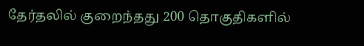தேர்தலில் குறைந்தது 200 தொகுதிகளில்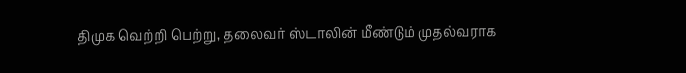திமுக வெற்றி பெற்று, தலைவர் ஸ்டாலின் மீண்டும் முதல்வராக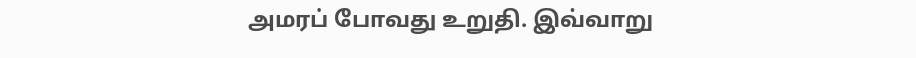அமரப் போவது உறுதி. இவ்வாறு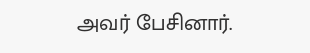அவர் பேசினார்.